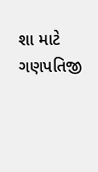શા માટે ગણપતિજી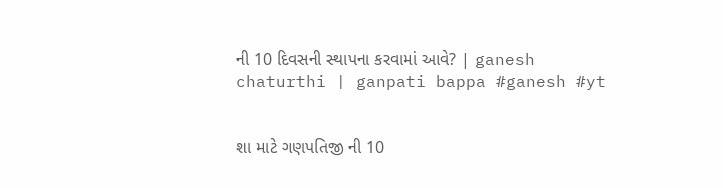ની 10 દિવસની સ્થાપના કરવામાં આવે? | ganesh chaturthi | ganpati bappa #ganesh #yt


શા માટે ગણપતિજી ની 10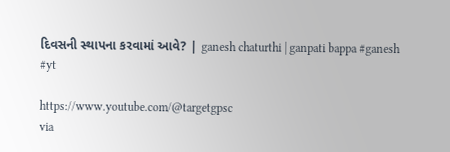દિવસની સ્થાપના કરવામાં આવે? | ganesh chaturthi | ganpati bappa #ganesh #yt

https://www.youtube.com/@targetgpsc
via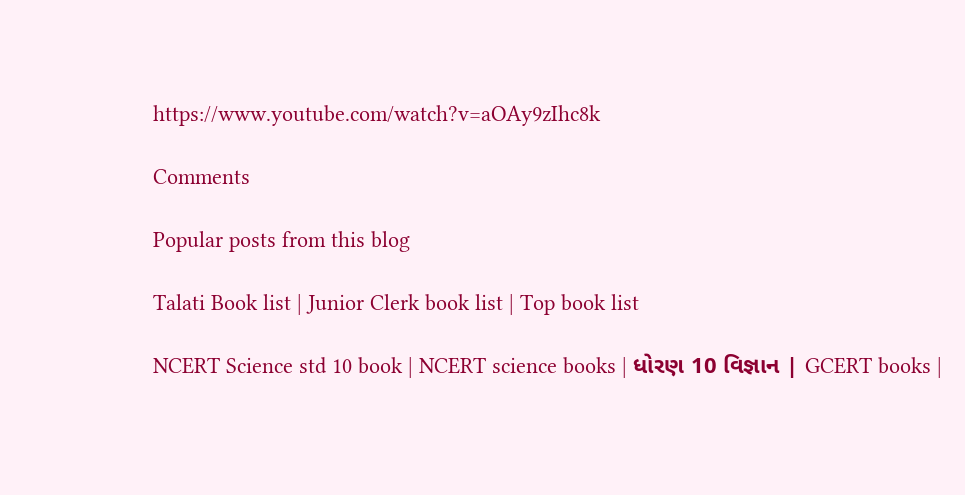https://www.youtube.com/watch?v=aOAy9zIhc8k

Comments

Popular posts from this blog

Talati Book list | Junior Clerk book list | Top book list

NCERT Science std 10 book | NCERT science books | ધોરણ 10 વિજ્ઞાન | GCERT books |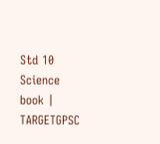Std 10 Science book | TARGETGPSC